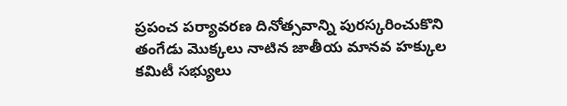ప్రపంచ పర్యావరణ దినోత్సవాన్ని పురస్కరించుకొని తంగేడు మొక్కలు నాటిన జాతీయ మానవ హక్కుల కమిటీ సభ్యులు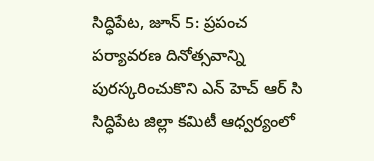సిద్ధిపేట, జూన్ 5: ప్రపంచ పర్యావరణ దినోత్సవాన్ని పురస్కరించుకొని ఎన్ హెచ్ ఆర్ సి సిద్ధిపేట జిల్లా కమిటీ ఆధ్వర్యంలో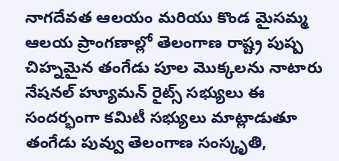నాగదేవత ఆలయం మరియు కొండ మైసమ్మ ఆలయ ప్రాంగణాల్లో తెలంగాణ రాష్ట్ర పుష్ప చిహ్నమైన తంగేడు పూల మొక్కలను నాటారు నేషనల్ హ్యూమన్ రైట్స్ సభ్యులు ఈ సందర్భంగా కమిటీ సభ్యులు మాట్లాడుతూ తంగేడు పువ్వు తెలంగాణ సంస్కృతి,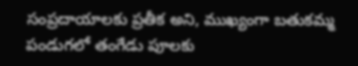సంప్రదాయాలకు ప్రతీక అని, ముఖ్యంగా బతుకమ్మ పండుగలో తంగేడు పూలకు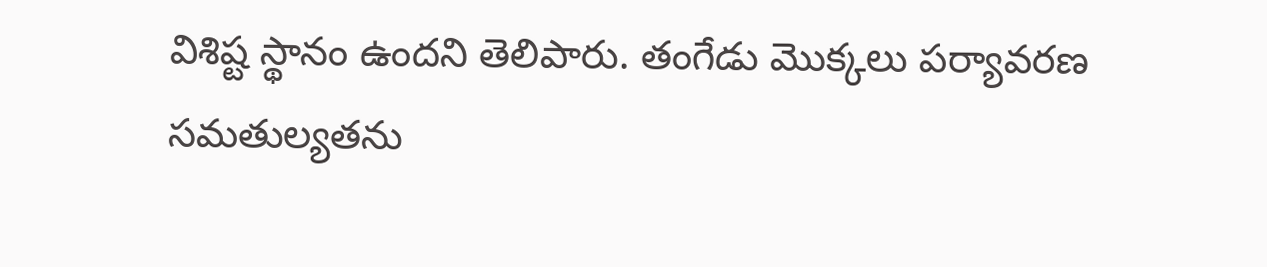విశిష్ట స్థానం ఉందని తెలిపారు. తంగేడు మొక్కలు పర్యావరణ సమతుల్యతను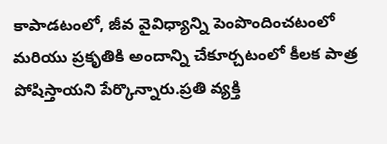కాపాడటంలో, జీవ వైవిధ్యాన్ని పెంపొందించటంలో మరియు ప్రకృతికి అందాన్ని చేకూర్చటంలో కీలక పాత్ర పోషిస్తాయని పేర్కొన్నారు.ప్రతి వ్యక్తి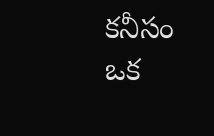కనీసం ఒక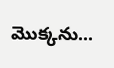మొక్కను...